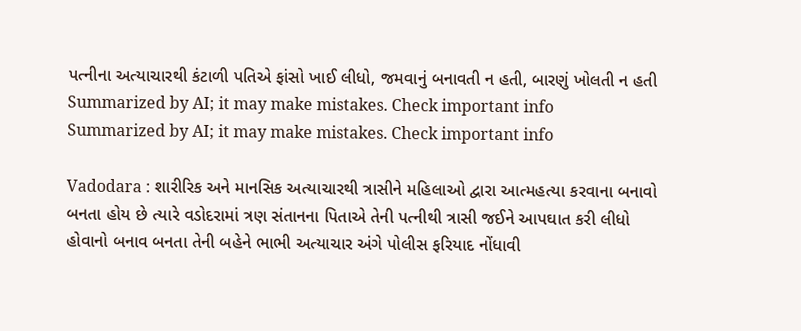પત્નીના અત્યાચારથી કંટાળી પતિએ ફાંસો ખાઈ લીધો, જમવાનું બનાવતી ન હતી, બારણું ખોલતી ન હતી
Summarized by AI; it may make mistakes. Check important info
Summarized by AI; it may make mistakes. Check important info

Vadodara : શારીરિક અને માનસિક અત્યાચારથી ત્રાસીને મહિલાઓ દ્વારા આત્મહત્યા કરવાના બનાવો બનતા હોય છે ત્યારે વડોદરામાં ત્રણ સંતાનના પિતાએ તેની પત્નીથી ત્રાસી જઈને આપઘાત કરી લીધો હોવાનો બનાવ બનતા તેની બહેને ભાભી અત્યાચાર અંગે પોલીસ ફરિયાદ નોંધાવી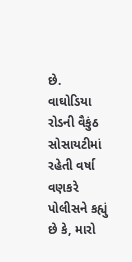છે.
વાઘોડિયા રોડની વૈકુંઠ સોસાયટીમાં રહેતી વર્ષા વણકરે પોલીસને કહ્યું છે કે, મારો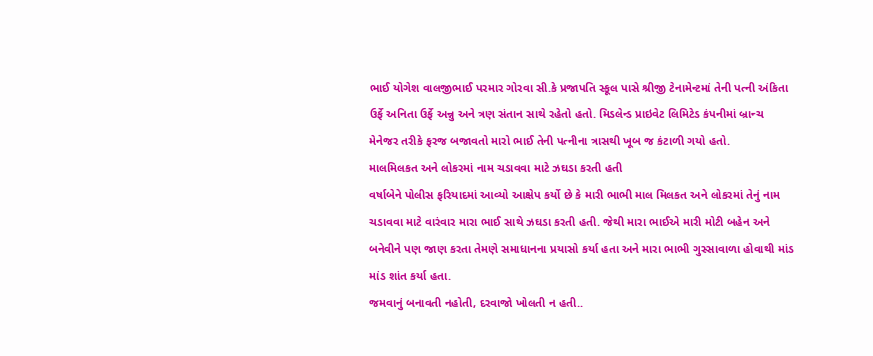ભાઈ યોગેશ વાલજીભાઈ પરમાર ગોરવા સી.કે પ્રજાપતિ સ્કૂલ પાસે શ્રીજી ટેનામેન્ટમાં તેની પત્ની અંકિતા ઉર્ફે અનિતા ઉર્ફે અન્નુ અને ત્રણ સંતાન સાથે રહેતો હતો. મિડલેન્ડ પ્રાઇવેટ લિમિટેડ કંપનીમાં બ્રાન્ચ મેનેજર તરીકે ફરજ બજાવતો મારો ભાઈ તેની પત્નીના ત્રાસથી ખૂબ જ કંટાળી ગયો હતો.
માલમિલકત અને લોકરમાં નામ ચડાવવા માટે ઝઘડા કરતી હતી
વર્ષાબેને પોલીસ ફરિયાદમાં આવ્યો આક્ષેપ કર્યો છે કે મારી ભાભી માલ મિલકત અને લોકરમાં તેનું નામ ચડાવવા માટે વારંવાર મારા ભાઈ સાથે ઝઘડા કરતી હતી. જેથી મારા ભાઈએ મારી મોટી બહેન અને બનેવીને પણ જાણ કરતા તેમણે સમાધાનના પ્રયાસો કર્યા હતા અને મારા ભાભી ગુસ્સાવાળા હોવાથી માંડ માંડ શાંત કર્યા હતા.
જમવાનું બનાવતી નહોતી, દરવાજો ખોલતી ન હતી..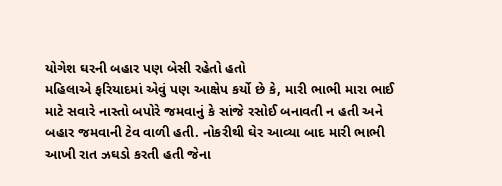યોગેશ ઘરની બહાર પણ બેસી રહેતો હતો
મહિલાએ ફરિયાદમાં એવું પણ આક્ષેપ કર્યો છે કે, મારી ભાભી મારા ભાઈ માટે સવારે નાસ્તો બપોરે જમવાનું કે સાંજે રસોઈ બનાવતી ન હતી અને બહાર જમવાની ટેવ વાળી હતી. નોકરીથી ઘેર આવ્યા બાદ મારી ભાભી આખી રાત ઝઘડો કરતી હતી જેના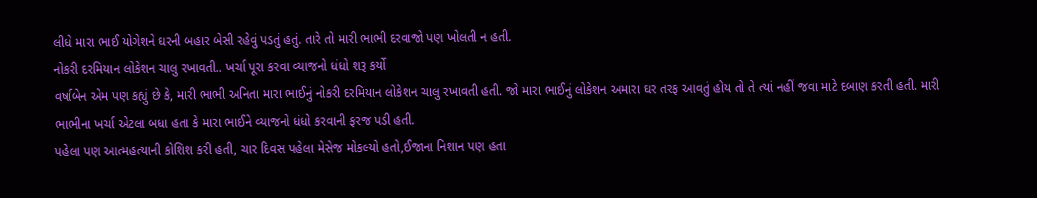લીધે મારા ભાઈ યોગેશને ઘરની બહાર બેસી રહેવું પડતું હતું. તારે તો મારી ભાભી દરવાજો પણ ખોલતી ન હતી.
નોકરી દરમિયાન લોકેશન ચાલુ રખાવતી.. ખર્ચા પૂરા કરવા વ્યાજનો ધંધો શરૂ કર્યો
વર્ષાબેન એમ પણ કહ્યું છે કે, મારી ભાભી અનિતા મારા ભાઈનું નોકરી દરમિયાન લોકેશન ચાલુ રખાવતી હતી. જો મારા ભાઈનું લોકેશન અમારા ઘર તરફ આવતું હોય તો તે ત્યાં નહીં જવા માટે દબાણ કરતી હતી. મારી ભાભીના ખર્ચા એટલા બધા હતા કે મારા ભાઈને વ્યાજનો ધંધો કરવાની ફરજ પડી હતી.
પહેલા પણ આત્મહત્યાની કોશિશ કરી હતી, ચાર દિવસ પહેલા મેસેજ મોકલ્યો હતો,ઈજાના નિશાન પણ હતા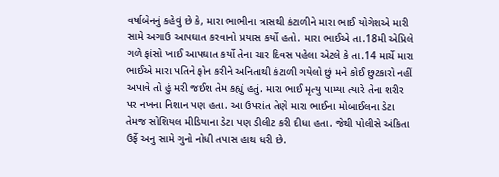વર્ષાબેનનું કહેવું છે કે, મારા ભાભીના ત્રાસથી કંટાળીને મારા ભાઈ યોગેશએ મારી સામે અગાઉ આપઘાત કરવાનો પ્રયાસ કર્યો હતો. મારા ભાઈએ તા.18મી એપ્રિલે ગળે ફાંસો ખાઈ આપઘાત કર્યો તેના ચાર દિવસ પહેલા એટલે કે તા.14 માર્ચે મારા ભાઈએ મારા પતિને ફોન કરીને અનિતાથી કંટાળી ગયેલો છું મને કોઈ છુટકારો નહીં અપાવે તો હું મરી જઈશ તેમ કહ્યું હતું. મારા ભાઈ મૃત્યુ પામ્યા ત્યારે તેના શરીર પર નખના નિશાન પણ હતા. આ ઉપરાંત તેણે મારા ભાઈના મોબાઈલના ડેટા તેમજ સોશિયલ મીડિયાના ડેટા પણ ડીલીટ કરી દીધા હતા. જેથી પોલીસે અંકિતા ઉર્ફે અનુ સામે ગુનો નોધી તપાસ હાથ ધરી છે.